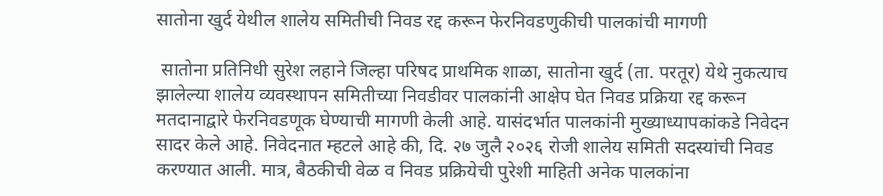सातोना खुर्द येथील शालेय समितीची निवड रद्द करून फेरनिवडणुकीची पालकांची मागणी

 सातोना प्रतिनिधी सुरेश लहाने जिल्हा परिषद प्राथमिक शाळा, सातोना खुर्द (ता. परतूर) येथे नुकत्याच झालेल्या शालेय व्यवस्थापन समितीच्या निवडीवर पालकांनी आक्षेप घेत निवड प्रक्रिया रद्द करून मतदानाद्वारे फेरनिवडणूक घेण्याची मागणी केली आहे. यासंदर्भात पालकांनी मुख्याध्यापकांकडे निवेदन सादर केले आहे. निवेदनात म्हटले आहे की, दि. २७ जुलै २०२६ रोजी शालेय समिती सदस्यांची निवड करण्यात आली. मात्र, बैठकीची वेळ व निवड प्रक्रियेची पुरेशी माहिती अनेक पालकांना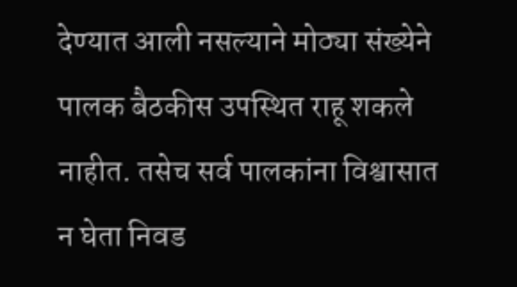देण्यात आली नसल्याने मोठ्या संख्येने पालक बैठकीस उपस्थित राहू शकले नाहीत. तसेच सर्व पालकांना विश्वासात न घेता निवड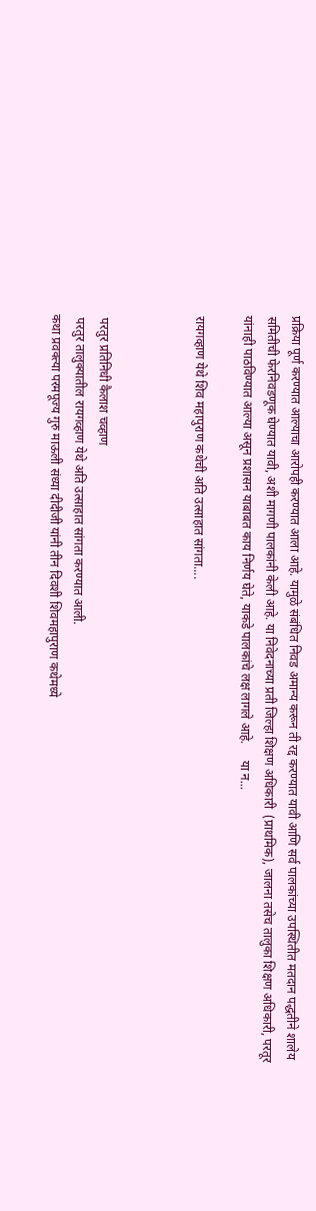प्रक्रिया पूर्ण करण्यात आल्याचा आरोपही करण्यात आला आहे. यामुळे संबंधित निवड अमान्य करून ती रद्द करण्यात यावी आणि सर्व पालकांच्या उपस्थितीत मतदान पद्धतीने शालेय समितीची फेरनिवडणूक घेण्यात यावी, अशी मागणी पालकांनी केली आहे. या निवेदनाच्या प्रती जिल्हा शिक्षण अधिकारी  (प्राथमिक), जालना तसेच तालुका शिक्षण अधिकारी, परतूर यांनाही पाठविण्यात आल्या असून प्रशासन याबाबत काय निर्णय घेते, याकडे पालकांचे लक्ष लागले आहे.     या न...

रायगव्हाण येथे शिव महापुराण कथेची अति उत्साहात सांगता....



 परतुर प्रतिनिधी कैलाश चव्हाण
 परतुर तालुक्यातील रायगव्हाण येथे अति उत्साहात सांगता करण्यात आली.
कथा प्रवक्त्या परमपूज्य गुरु माऊली संध्या दीदीजी यांनी तीन दिवशी शिवमहापुराण कथेमध्ये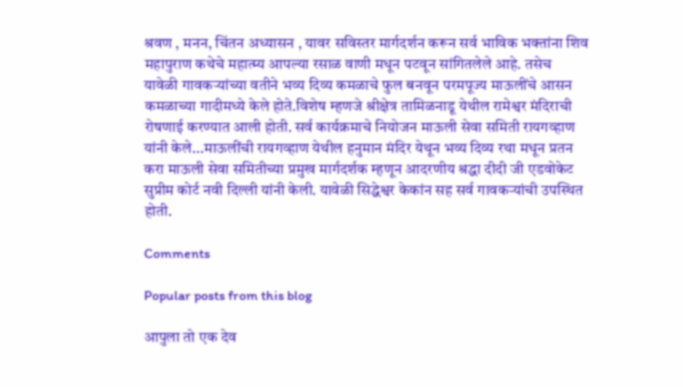श्रवण , मनन, चिंतन अध्यासन , यावर सविस्तर मार्गदर्शन करून सर्व भाविक भक्तांना शिव महापुराण कथेचे महात्म्य आपल्या रसाळ वाणी मधून पटवून सांगितलेले आहे. तसेच यावेळी गावकऱ्यांच्या वतीने भव्य दिव्य कमळाचे फुल बनवून परमपूज्य माऊलींचे आसन कमळाच्या गादीमध्ये केले होते.विशेष म्हणजे श्रीक्षेत्र तामिळनाडू येथील रामेश्वर मंदिराची रोषणाई करण्यात आली होती. सर्व कार्यक्रमाचे नियोजन माऊली सेवा समिती रायगव्हाण यांनी केले...माऊलींची रायगव्हाण येथील हनुमान मंदिर येथून भव्य दिव्य रथा मधून प्रतन करा माऊली सेवा समितीच्या प्रमुख मार्गदर्शक म्हणून आदरणीय श्रद्धा दीदी जी एडवोकेट सुप्रीम कोर्ट नवी दिल्ली यांनी केली. यावेळी सिद्धेश्वर केकांन सह सर्व गावकऱ्यांची उपस्थित होती.

Comments

Popular posts from this blog

आपुला तो एक देव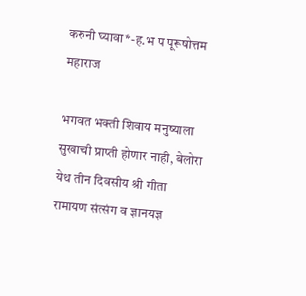करुनी घ्यावा*-ह.भ प पूरूषोत्तम महाराज

भगवत भक्ती शिवाय मनुष्याला सुखाची प्राप्ती होणार नाही, बेलोरा येथ तीन दिवसीय श्री गीता रामायण संत्संग व ज्ञानयज्ञ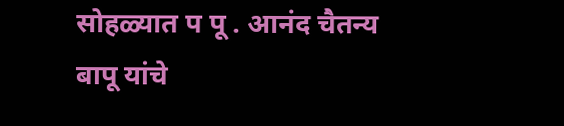सोहळ्यात प पू . आनंद चैतन्य बापू यांचे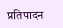प्रतिपादन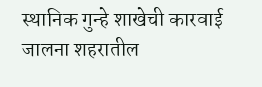स्थानिक गुन्हे शाखेची कारवाई जालना शहरातील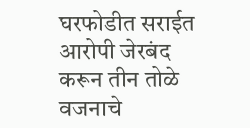घरफोडीत सराईत आरोपी जेरबंद करून तीन तोळे वजनाचे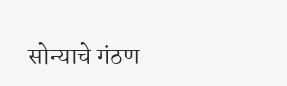सोन्याचे गंठण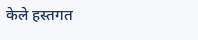केले हस्तगत